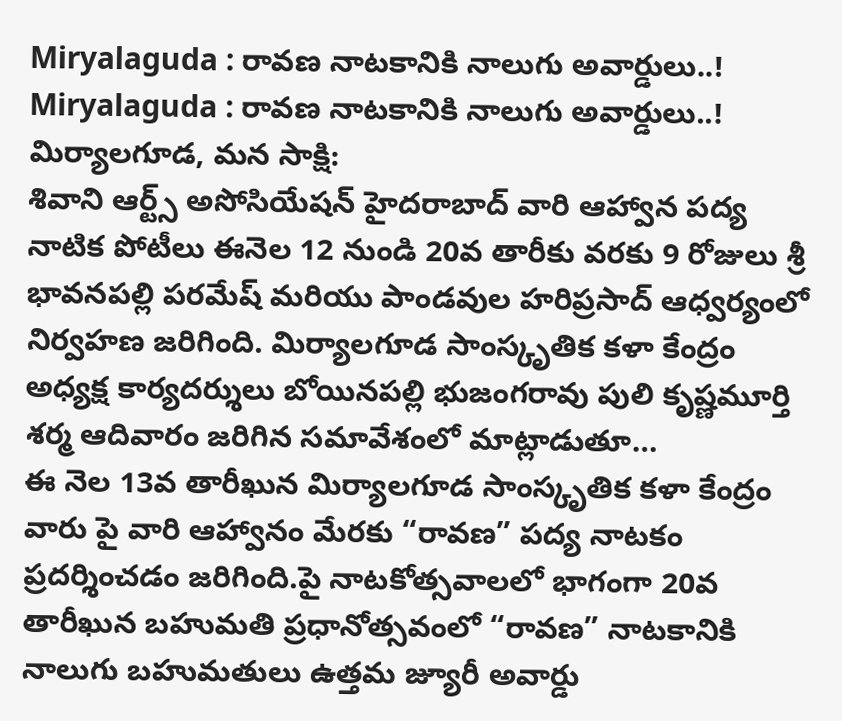Miryalaguda : రావణ నాటకానికి నాలుగు అవార్డులు..!
Miryalaguda : రావణ నాటకానికి నాలుగు అవార్డులు..!
మిర్యాలగూడ, మన సాక్షి:
శివాని ఆర్ట్స్ అసోసియేషన్ హైదరాబాద్ వారి ఆహ్వాన పద్య నాటిక పోటీలు ఈనెల 12 నుండి 20వ తారీకు వరకు 9 రోజులు శ్రీ భావనపల్లి పరమేష్ మరియు పాండవుల హరిప్రసాద్ ఆధ్వర్యంలో నిర్వహణ జరిగింది. మిర్యాలగూడ సాంస్కృతిక కళా కేంద్రం అధ్యక్ష కార్యదర్శులు బోయినపల్లి భుజంగరావు పులి కృష్ణమూర్తి శర్మ ఆదివారం జరిగిన సమావేశంలో మాట్లాడుతూ…
ఈ నెల 13వ తారీఖున మిర్యాలగూడ సాంస్కృతిక కళా కేంద్రం వారు పై వారి ఆహ్వానం మేరకు “రావణ” పద్య నాటకం ప్రదర్శించడం జరిగింది.పై నాటకోత్సవాలలో భాగంగా 20వ తారీఖున బహుమతి ప్రధానోత్సవంలో “రావణ” నాటకానికి నాలుగు బహుమతులు ఉత్తమ జ్యూరీ అవార్డు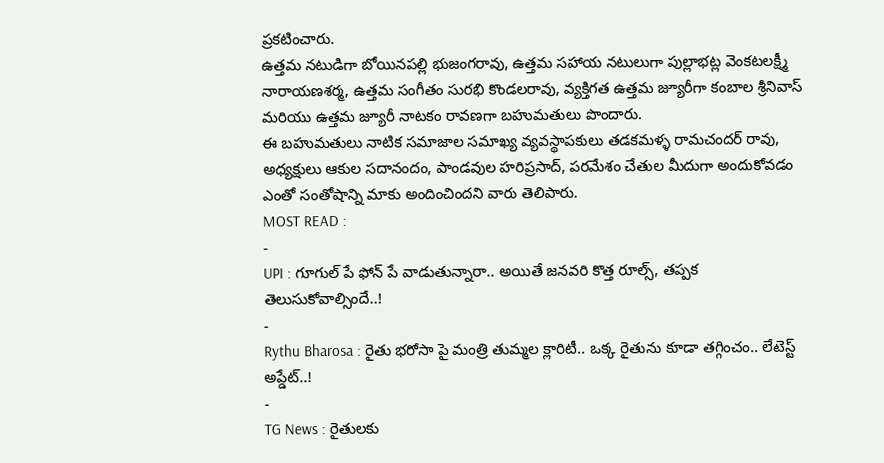ప్రకటించారు.
ఉత్తమ నటుడిగా బోయినపల్లి భుజంగరావు, ఉత్తమ సహాయ నటులుగా పుల్లాభట్ల వెంకటలక్ష్మీ నారాయణశర్మ, ఉత్తమ సంగీతం సురభి కొండలరావు, వ్యక్తిగత ఉత్తమ జ్యూరీగా కంబాల శ్రీనివాస్ మరియు ఉత్తమ జ్యూరీ నాటకం రావణగా బహుమతులు పొందారు.
ఈ బహుమతులు నాటిక సమాజాల సమాఖ్య వ్యవస్థాపకులు తడకమళ్ళ రామచందర్ రావు, అధ్యక్షులు ఆకుల సదానందం, పాండవుల హరిప్రసాద్, పరమేశం చేతుల మీదుగా అందుకోవడం ఎంతో సంతోషాన్ని మాకు అందించిందని వారు తెలిపారు.
MOST READ :
-
UPI : గూగుల్ పే ఫోన్ పే వాడుతున్నారా.. అయితే జనవరి కొత్త రూల్స్, తప్పక తెలుసుకోవాల్సిందే..!
-
Rythu Bharosa : రైతు భరోసా పై మంత్రి తుమ్మల క్లారిటీ.. ఒక్క రైతును కూడా తగ్గించం.. లేటెస్ట్ అప్డేట్..!
-
TG News : రైతులకు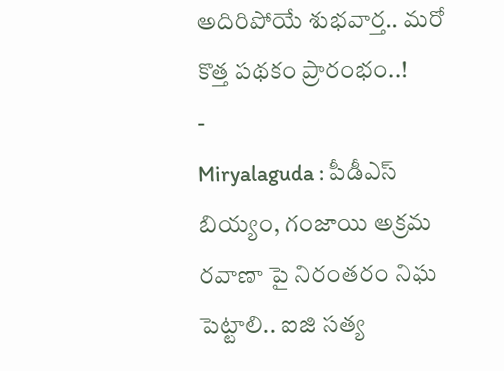అదిరిపోయే శుభవార్త.. మరో కొత్త పథకం ప్రారంభం..!
-
Miryalaguda : పీడీఎస్ బియ్యం, గంజాయి అక్రమ రవాణా పై నిరంతరం నిఘ పెట్టాలి.. ఐజి సత్య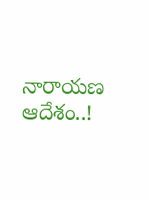నారాయణ ఆదేశం..!